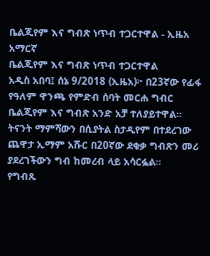ቤልጂየም እና ግብጽ ነጥብ ተጋርተዋል - ኢዜአ አማርኛ
ቤልጂየም እና ግብጽ ነጥብ ተጋርተዋል
አዲስ አበባ፤ ሰኔ 9/2018 (ኢዜአ)፦ በ23ኛው የፊፋ የዓለም ዋንጫ የምድብ ሰባት መርሐ ግብር ቤልጂየም እና ግብጽ አንድ አቻ ተለያይተዋል።
ትናንት ማምሻውን በሲያትል ስታዲየም በተደረገው ጨዋታ ኢማም አሹር በ20ኛው ደቂቃ ግብጽን መሪ ያደረገችውን ግብ ከመረብ ላይ አሳርፏል።
የግብጹ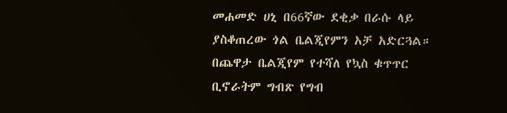መሐመድ ሀኒ በ66ኛው ደቂቃ በራሱ ላይ ያስቆጠረው ጎል ቤልጂየምን አቻ አድርጓል።
በጨዋታ ቤልጂየም የተሻለ የኳስ ቁጥጥር ቢኖራትም ግብጽ የግብ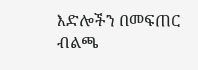እድሎችን በመፍጠር ብልጫ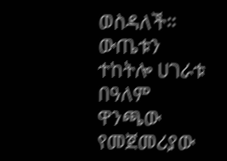ወስዳለች።
ውጤቱን ተከትሎ ሀገራቱ በዓለም ዋንጫው የመጀመሪያው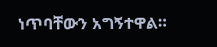ነጥባቸውን አግኝተዋል።